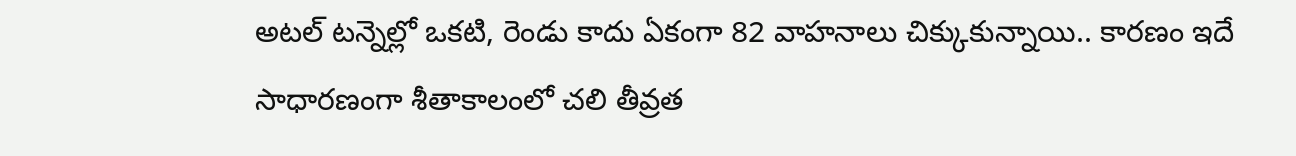అటల్ టన్నెల్లో ఒకటి, రెండు కాదు ఏకంగా 82 వాహనాలు చిక్కుకున్నాయి.. కారణం ఇదే
సాధారణంగా శీతాకాలంలో చలి తీవ్రత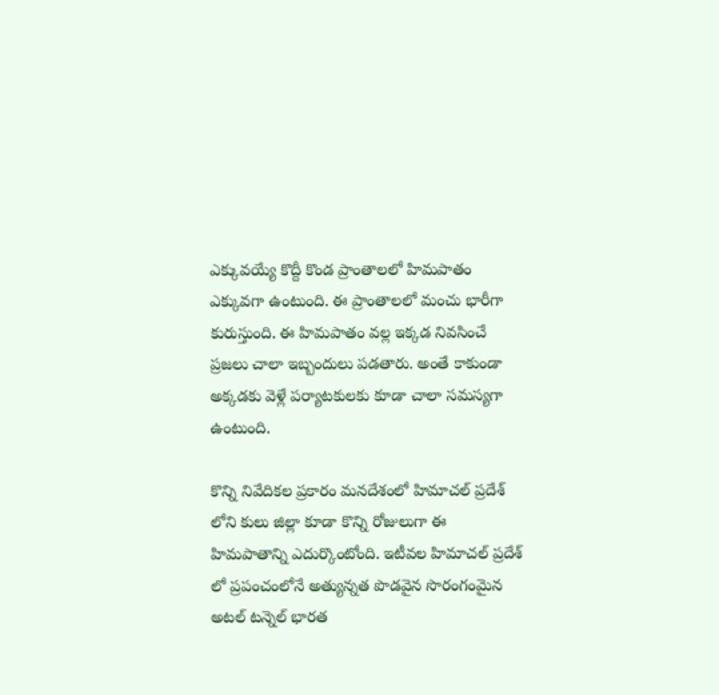ఎక్కువయ్యే కొద్దీ కొండ ప్రాంతాలలో హిమపాతం ఎక్కువగా ఉంటుంది. ఈ ప్రాంతాలలో మంచు భారీగా కురుస్తుంది. ఈ హిమపాతం వల్ల ఇక్కడ నివసించే ప్రజలు చాలా ఇబ్బందులు పడతారు. అంతే కాకుండా అక్కడకు వెళ్లే పర్యాటకులకు కూడా చాలా సమస్యగా ఉంటుంది.

కొన్ని నివేదికల ప్రకారం మనదేశంలో హిమాచల్ ప్రదేశ్ లోని కులు జిల్లా కూడా కొన్ని రోజులుగా ఈ హిమపాతాన్ని ఎదుర్కొంటోంది. ఇటీవల హిమాచల్ ప్రదేశ్ లో ప్రపంచంలోనే అత్యున్నత పొడవైన సొరంగంమైన అటల్ టన్నెల్ భారత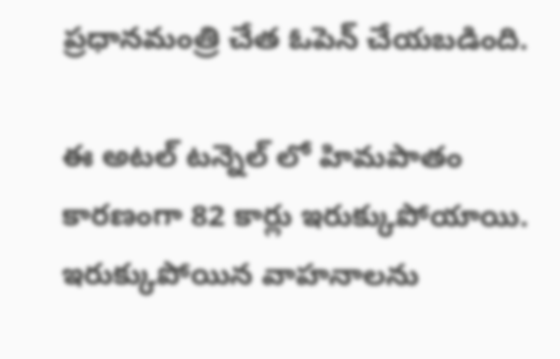ప్రధానమంత్రి చేత ఓపెన్ చేయబడింది.

ఈ అటల్ టన్నెల్ లో హిమపాతం కారణంగా 82 కార్లు ఇరుక్కుపోయాయి. ఇరుక్కుపోయిన వాహనాలను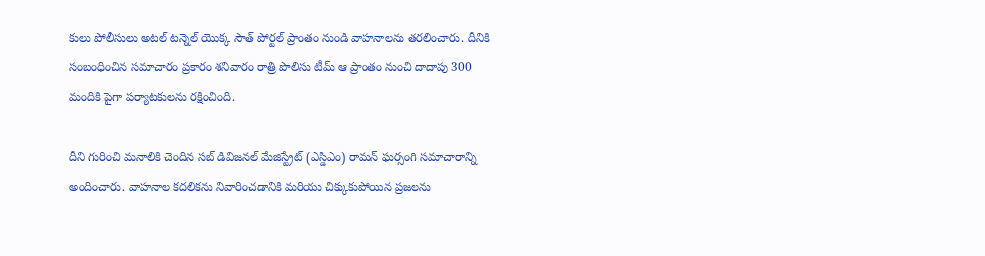కులు పోలీసులు అటల్ టన్నెల్ యొక్క సౌత్ పోర్టల్ ప్రాంతం నుండి వాహనాలను తరలించారు. దీనికి సంబంధించిన సమాచారం ప్రకారం శనివారం రాత్రి పొలిసు టీమ్ ఆ ప్రాంతం నుంచి దాదాపు 300 మందికి పైగా పర్యాటకులను రక్షించింది.

దీని గురించి మనాలికి చెందిన సబ్ డివిజనల్ మేజిస్ట్రేట్ (ఎస్డిఎం) రామన్ ఘర్సంగి సమాచారాన్ని అందించారు. వాహనాల కదలికను నివారించడానికి మరియు చిక్కుకుపోయిన ప్రజలను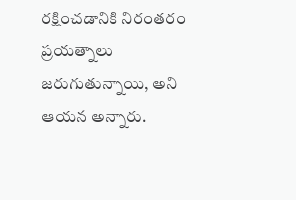రక్షించడానికి నిరంతరం ప్రయత్నాలు జరుగుతున్నాయి, అని ఆయన అన్నారు.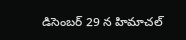డిసెంబర్ 29 న హిమాచల్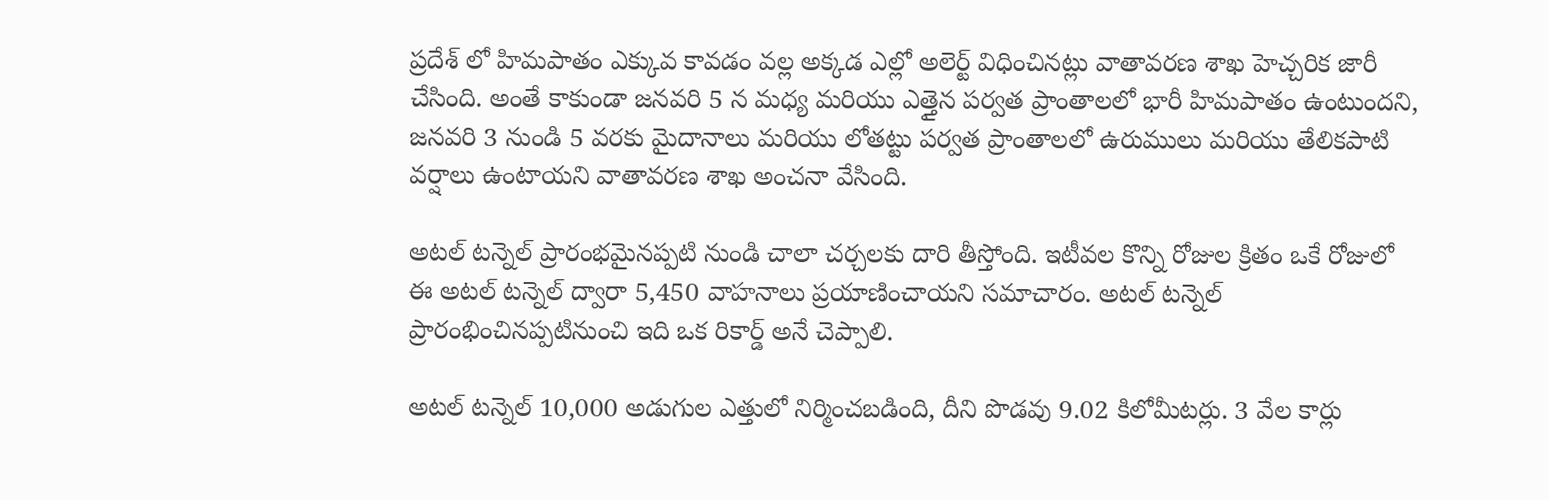ప్రదేశ్ లో హిమపాతం ఎక్కువ కావడం వల్ల అక్కడ ఎల్లో అలెర్ట్ విధించినట్లు వాతావరణ శాఖ హెచ్చరిక జారీ చేసింది. అంతే కాకుండా జనవరి 5 న మధ్య మరియు ఎత్తైన పర్వత ప్రాంతాలలో భారీ హిమపాతం ఉంటుందని, జనవరి 3 నుండి 5 వరకు మైదానాలు మరియు లోతట్టు పర్వత ప్రాంతాలలో ఉరుములు మరియు తేలికపాటి వర్షాలు ఉంటాయని వాతావరణ శాఖ అంచనా వేసింది.

అటల్ టన్నెల్ ప్రారంభమైనప్పటి నుండి చాలా చర్చలకు దారి తీస్తోంది. ఇటీవల కొన్ని రోజుల క్రితం ఒకే రోజులో ఈ అటల్ టన్నెల్ ద్వారా 5,450 వాహనాలు ప్రయాణించాయని సమాచారం. అటల్ టన్నెల్ ప్రారంభించినప్పటినుంచి ఇది ఒక రికార్డ్ అనే చెప్పాలి.

అటల్ టన్నెల్ 10,000 అడుగుల ఎత్తులో నిర్మించబడింది, దీని పొడవు 9.02 కిలోమీటర్లు. 3 వేల కార్లు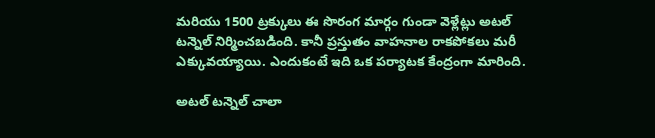మరియు 1500 ట్రక్కులు ఈ సొరంగ మార్గం గుండా వెళ్లేట్లు అటల్ టన్నెల్ నిర్మించబడింది. కానీ ప్రస్తుతం వాహనాల రాకపోకలు మరీ ఎక్కువయ్యాయి. ఎందుకంటే ఇది ఒక పర్యాటక కేంద్రంగా మారింది.

అటల్ టన్నెల్ చాలా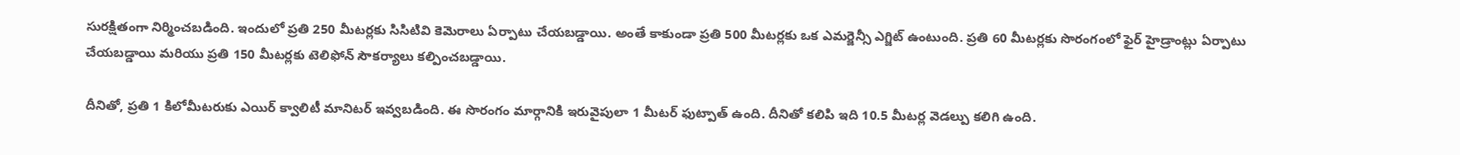సురక్షితంగా నిర్మించబడింది. ఇందులో ప్రతి 250 మీటర్లకు సిసిటివి కెమెరాలు ఏర్పాటు చేయబడ్డాయి. అంతే కాకుండా ప్రతి 500 మీటర్లకు ఒక ఎమర్జెన్సీ ఎగ్జిట్ ఉంటుంది. ప్రతి 60 మీటర్లకు సొరంగంలో ఫైర్ హైడ్రాంట్లు ఏర్పాటు చేయబడ్డాయి మరియు ప్రతి 150 మీటర్లకు టెలిఫోన్ సౌకర్యాలు కల్పించబడ్డాయి.

దీనితో, ప్రతి 1 కిలోమీటరుకు ఎయిర్ క్వాలిటీ మానిటర్ ఇవ్వబడింది. ఈ సొరంగం మార్గానికి ఇరువైపులా 1 మీటర్ ఫుట్పాత్ ఉంది. దీనితో కలిపి ఇది 10.5 మీటర్ల వెడల్పు కలిగి ఉంది.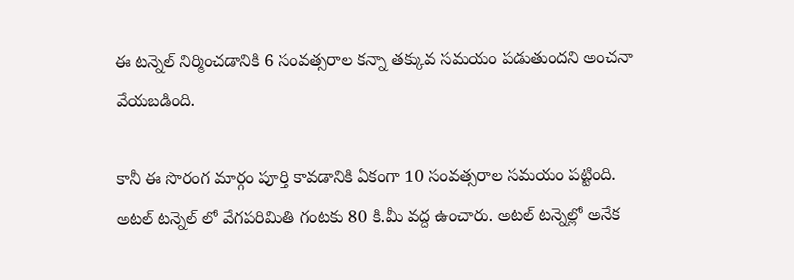ఈ టన్నెల్ నిర్మించడానికి 6 సంవత్సరాల కన్నా తక్కువ సమయం పడుతుందని అంచనా వేయబడింది.

కానీ ఈ సొరంగ మార్గం పూర్తి కావడానికి ఏకంగా 10 సంవత్సరాల సమయం పట్టింది. అటల్ టన్నెల్ లో వేగపరిమితి గంటకు 80 కి.మీ వద్ద ఉంచారు. అటల్ టన్నెల్లో అనేక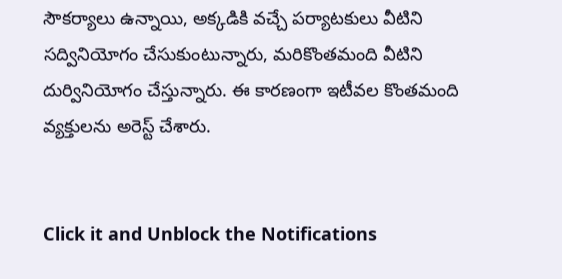సౌకర్యాలు ఉన్నాయి, అక్కడికి వచ్చే పర్యాటకులు వీటిని సద్వినియోగం చేసుకుంటున్నారు, మరికొంతమంది వీటిని దుర్వినియోగం చేస్తున్నారు. ఈ కారణంగా ఇటీవల కొంతమంది వ్యక్తులను అరెస్ట్ చేశారు.


Click it and Unblock the Notifications